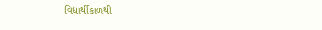વિદ્યાર્થીકાળથી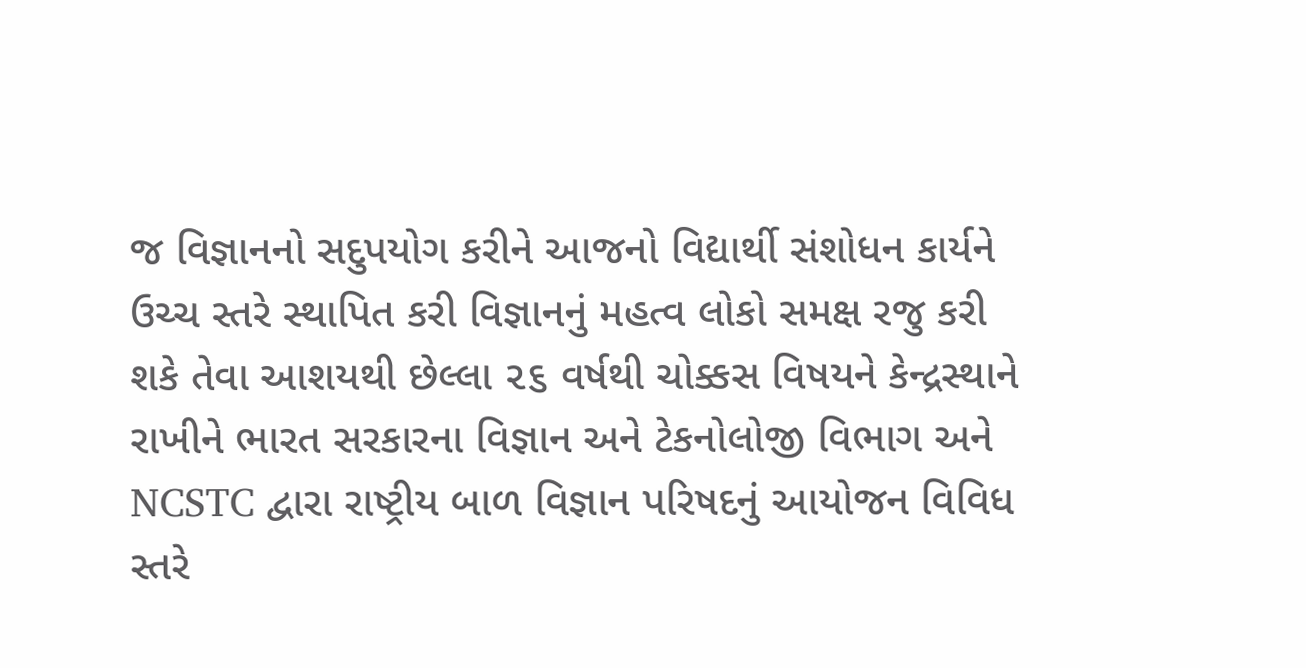જ વિજ્ઞાનનો સદુપયોગ કરીને આજનો વિદ્યાર્થી સંશોધન કાર્યને ઉચ્ચ સ્તરે સ્થાપિત કરી વિજ્ઞાનનું મહત્વ લોકો સમક્ષ રજુ કરી શકે તેવા આશયથી છેલ્લા ૨૬ વર્ષથી ચોક્કસ વિષયને કેન્દ્રસ્થાને રાખીને ભારત સરકારના વિજ્ઞાન અને ટેકનોલોજી વિભાગ અને NCSTC દ્વારા રાષ્ટ્રીય બાળ વિજ્ઞાન પરિષદનું આયોજન વિવિધ સ્તરે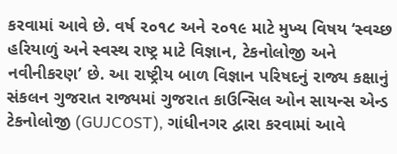કરવામાં આવે છે. વર્ષ ૨૦૧૮ અને ૨૦૧૯ માટે મુખ્ય વિષય ‘સ્વચ્છ હરિયાળું અને સ્વસ્થ રાષ્ટ્ર માટે વિજ્ઞાન, ટેકનોલોજી અને નવીનીકરણ’ છે. આ રાષ્ટ્રીય બાળ વિજ્ઞાન પરિષદનું રાજ્ય કક્ષાનું સંકલન ગુજરાત રાજ્યમાં ગુજરાત કાઉન્સિલ ઓન સાયન્સ એન્ડ ટેકનોલોજી (GUJCOST), ગાંધીનગર દ્વારા કરવામાં આવે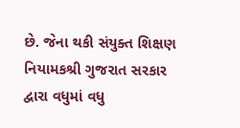છે. જેના થકી સંયુક્ત શિક્ષણ નિયામકશ્રી ગુજરાત સરકાર દ્વારા વધુમાં વધુ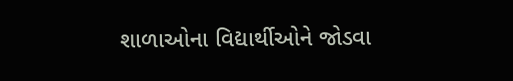શાળાઓના વિદ્યાર્થીઓને જોડવા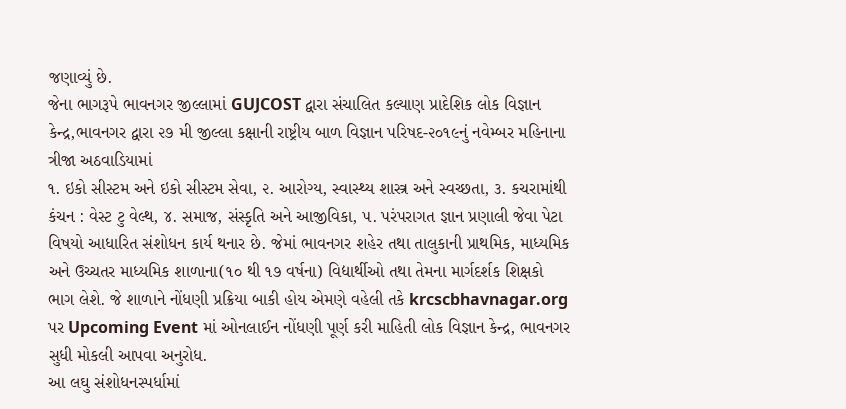જણાવ્યું છે.
જેના ભાગરૂપે ભાવનગર જીલ્લામાં GUJCOST દ્વારા સંચાલિત કલ્યાણ પ્રાદેશિક લોક વિજ્ઞાન કેન્દ્ર,ભાવનગર દ્વારા ૨૭ મી જીલ્લા કક્ષાની રાષ્ટ્રીય બાળ વિજ્ઞાન પરિષદ-૨૦૧૯નું નવેમ્બર મહિનાના ત્રીજા અઠવાડિયામાં
૧. ઇકો સીસ્ટમ અને ઇકો સીસ્ટમ સેવા, ૨. આરોગ્ય, સ્વાસ્થ્ય શાસ્ત્ર અને સ્વચ્છતા, ૩. કચરામાંથી કંચન : વેસ્ટ ટુ વેલ્થ, ૪. સમાજ, સંસ્કૃતિ અને આજીવિકા, ૫. પરંપરાગત જ્ઞાન પ્રણાલી જેવા પેટા વિષયો આધારિત સંશોધન કાર્ય થનાર છે. જેમાં ભાવનગર શહેર તથા તાલુકાની પ્રાથમિક, માધ્યમિક અને ઉચ્ચતર માધ્યમિક શાળાના(૧૦ થી ૧૭ વર્ષના) વિદ્યાર્થીઓ તથા તેમના માર્ગદર્શક શિક્ષકો ભાગ લેશે. જે શાળાને નોંધણી પ્રક્રિયા બાકી હોય એમણે વહેલી તકે krcscbhavnagar.org પર Upcoming Event માં ઓનલાઈન નોંધણી પૂર્ણ કરી માહિતી લોક વિજ્ઞાન કેન્દ્ર, ભાવનગર સુધી મોકલી આપવા અનુરોધ.
આ લઘુ સંશોધનસ્પર્ધામાં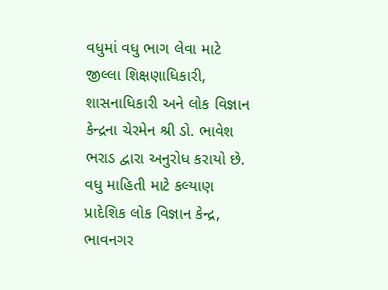વધુમાં વધુ ભાગ લેવા માટે જીલ્લા શિક્ષણાધિકારી, શાસનાધિકારી અને લોક વિજ્ઞાન કેન્દ્રના ચેરમેન શ્રી ડો. ભાવેશ ભરાડ દ્વારા અનુરોધ કરાયો છે. વધુ માહિતી માટે કલ્યાણ પ્રાદેશિક લોક વિજ્ઞાન કેન્દ્ર, ભાવનગર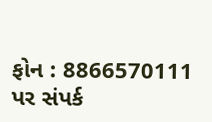ફોન : 8866570111 પર સંપર્ક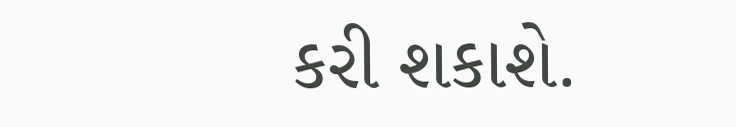કરી શકાશે.